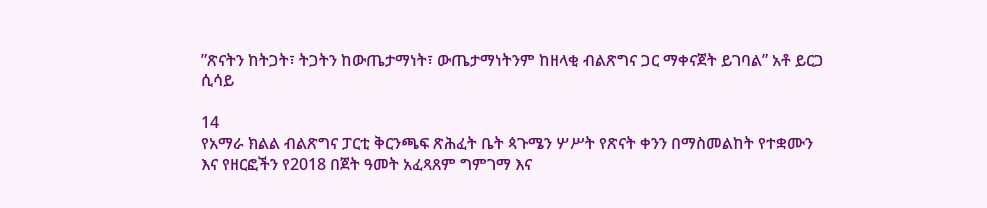”ጽናትን ከትጋት፣ ትጋትን ከውጤታማነት፣ ውጤታማነትንም ከዘላቂ ብልጽግና ጋር ማቀናጀት ይገባል” አቶ ይርጋ ሲሳይ

14
የአማራ ክልል ብልጽግና ፓርቲ ቅርንጫፍ ጽሕፈት ቤት ጳጉሜን ሦሥት የጽናት ቀንን በማስመልከት የተቋሙን እና የዘርፎችን የ2018 በጀት ዓመት አፈጻጸም ግምገማ እና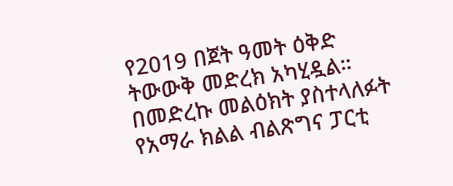የ2019 በጀት ዓመት ዕቅድ ትውውቅ መድረክ አካሂዷል።
በመድረኩ መልዕክት ያስተላለፉት የአማራ ክልል ብልጽግና ፓርቲ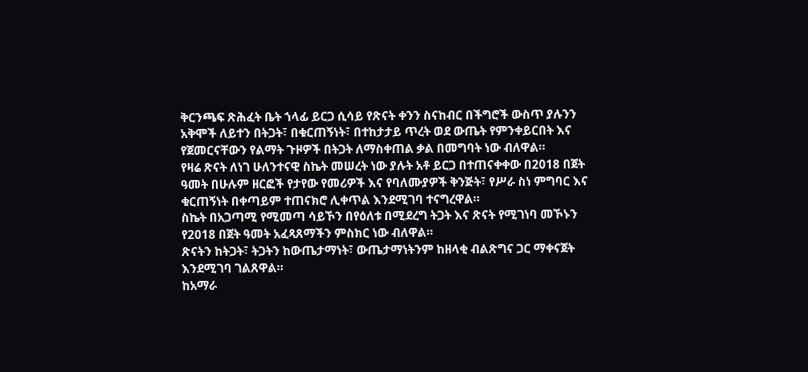ቅርንጫፍ ጽሕፈት ቤት ኀላፊ ይርጋ ሲሳይ የጽናት ቀንን ስናከብር በችግሮች ውስጥ ያሉንን አቅሞች ለይተን በትጋት፣ በቁርጠኝነት፣ በተከታታይ ጥረት ወደ ውጤት የምንቀይርበት እና የጀመርናቸውን የልማት ጉዞዎች በትጋት ለማስቀጠል ቃል በመግባት ነው ብለዋል።
የዛሬ ጽናት ለነገ ሁለንተናዊ ስኬት መሠረት ነው ያሉት አቶ ይርጋ በተጠናቀቀው በ2018 በጀት ዓመት በሁሉም ዘርፎች የታየው የመሪዎች እና የባለሙያዎች ቅንጅት፣ የሥራ ስነ ምግባር እና ቁርጠኝነት በቀጣይም ተጠናክሮ ሊቀጥል እንደሚገባ ተናግረዋል።
ስኬት በአጋጣሚ የሚመጣ ሳይኾን በየዕለቱ በሚደረግ ትጋት እና ጽናት የሚገነባ መኾኑን የ2018 በጀት ዓመት አፈጻጸማችን ምስክር ነው ብለዋል።
ጽናትን ከትጋት፣ ትጋትን ከውጤታማነት፣ ውጤታማነትንም ከዘላቂ ብልጽግና ጋር ማቀናጀት እንደሚገባ ገልጸዋል።
ከአማራ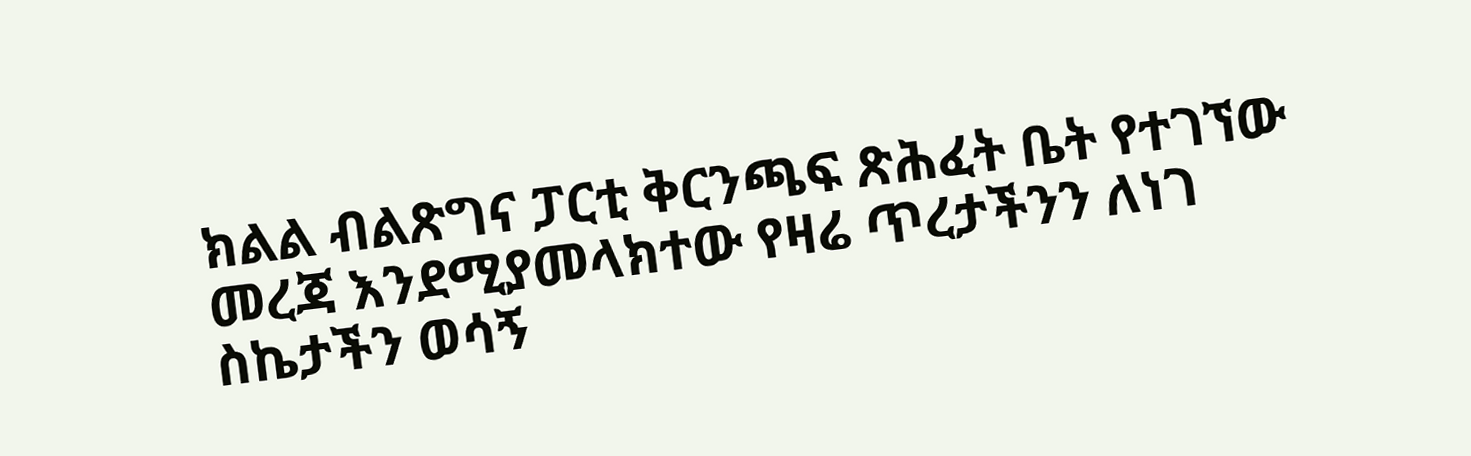ክልል ብልጽግና ፓርቲ ቅርንጫፍ ጽሕፈት ቤት የተገኘው መረጃ እንደሚያመላክተው የዛሬ ጥረታችንን ለነገ ስኬታችን ወሳኝ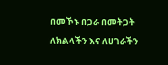በመኾኑ በጋራ በመትጋት ለክልላችን እና ለሀገራችን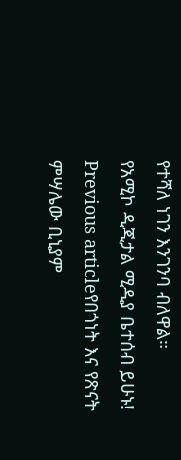የተሻለ ነገን እንገንባ ብለዋል።
የአሚኮ ዲጂታል ሚዲያ ቤተሰብ ይሁኑ!
Previous articleየበጎነት እና የጽናት ምሣሌው ቢኒያም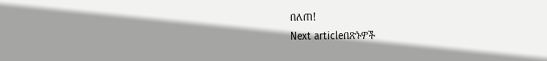በለጠ!
Next articleበጽኑዎች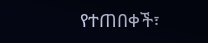የተጠበቀች፣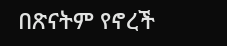በጽናትም የኖረች